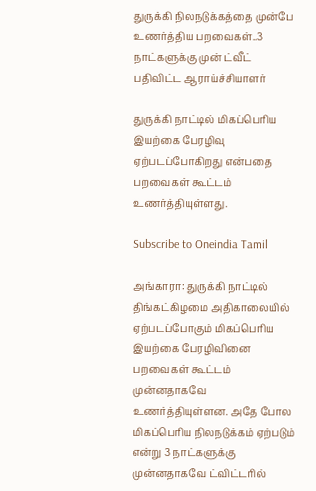துருக்கி நிலநடுக்கத்தை முன்பே உணர்த்திய பறவைகள்..3 நாட்களுக்கு முன் ட்வீட் பதிவிட்ட ஆராய்ச்சியாளர்

துருக்கி நாட்டில் மிகப்பெரிய இயற்கை பேரழிவு ஏற்படப்போகிறது என்பதை பறவைகள் கூட்டம் உணர்த்தியுள்ளது.

Subscribe to Oneindia Tamil

அங்காரா: துருக்கி நாட்டில் திங்கட்கிழமை அதிகாலையில் ஏற்படப்போகும் மிகப்பெரிய இயற்கை பேரழிவினை பறவைகள் கூட்டம் முன்னதாகவே உணர்த்தியுள்ளன. அதே போல மிகப்பெரிய நிலநடுக்கம் ஏற்படும் என்று 3 நாட்களுக்கு முன்னதாகவே ட்விட்டரில்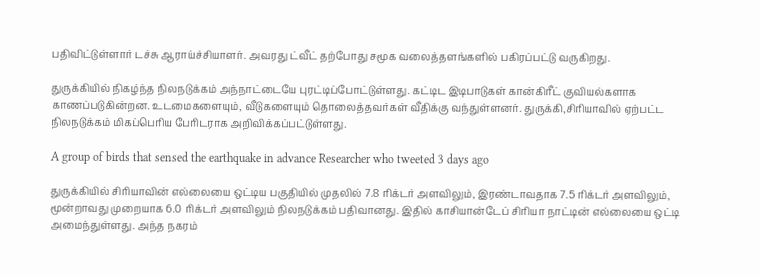பதிவிட்டுள்ளார் டச்சு ஆராய்ச்சியாளர். அவரது ட்வீட் தற்போது சமூக வலைத்தளங்களில் பகிரப்பட்டு வருகிறது.

துருக்கியில் நிகழ்ந்த நிலநடுக்கம் அந்நாட்டையே புரட்டிப்போட்டுள்ளது. கட்டிட இடிபாடுகள் கான்கிரீட் குவியல்களாக காணப்படுகின்றன. உடமைகளையும், வீடுகளையும் தொலைத்தவர்கள் வீதிக்கு வந்துள்ளனர். துருக்கி,சிரியாவில் ஏற்பட்ட நிலநடுக்கம் மிகப்பெரிய பேரிடராக அறிவிக்கப்பட்டுள்ளது.

A group of birds that sensed the earthquake in advance Researcher who tweeted 3 days ago

துருக்கியில் சிரியாவின் எல்லையை ஒட்டிய பகுதியில் முதலில் 7.8 ரிக்டர் அளவிலும், இரண்டாவதாக 7.5 ரிக்டர் அளவிலும், மூன்றாவது முறையாக 6.0 ரிக்டர் அளவிலும் நிலநடுக்கம் பதிவானது. இதில் காசியான்டேப் சிரியா நாட்டின் எல்லையை ஒட்டி அமைந்துள்ளது. அந்த நகரம்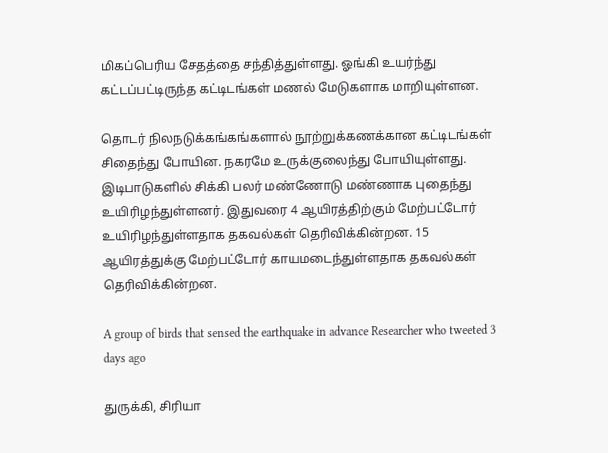மிகப்பெரிய சேதத்தை சந்தித்துள்ளது. ஓங்கி உயர்ந்து கட்டப்பட்டிருந்த கட்டிடங்கள் மணல் மேடுகளாக மாறியுள்ளன.

தொடர் நிலநடுக்கங்கங்களால் நூற்றுக்கணக்கான கட்டிடங்கள் சிதைந்து போயின. நகரமே உருக்குலைந்து போயியுள்ளது. இடிபாடுகளில் சிக்கி பலர் மண்ணோடு மண்ணாக புதைந்து உயிரிழந்துள்ளனர். இதுவரை 4 ஆயிரத்திற்கும் மேற்பட்டோர் உயிரிழந்துள்ளதாக தகவல்கள் தெரிவிக்கின்றன. 15 ஆயிரத்துக்கு மேற்பட்டோர் காயமடைந்துள்ளதாக தகவல்கள் தெரிவிக்கின்றன.

A group of birds that sensed the earthquake in advance Researcher who tweeted 3 days ago

துருக்கி, சிரியா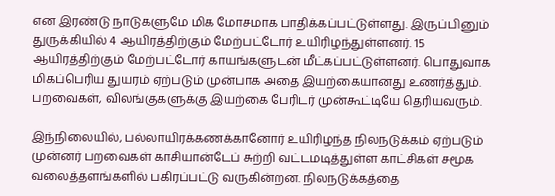என இரண்டு நாடுகளுமே மிக மோசமாக பாதிக்கப்பட்டுள்ளது. இருப்பினும் துருக்கியில் 4 ஆயிரத்திற்கும் மேற்பட்டோர் உயிரிழந்துள்ளனர். 15 ஆயிரத்திற்கும் மேற்பட்டோர் காயங்களுடன் மீட்கப்பட்டுள்ளனர். பொதுவாக மிகப்பெரிய துயரம் ஏற்படும் முன்பாக அதை இயற்கையானது உணர்த்தும். பறவைகள், விலங்குகளுக்கு இயற்கை பேரிடர் முன்கூட்டியே தெரியவரும்.

இந்நிலையில், பல்லாயிரக்கணக்கானோர் உயிரிழந்த நிலநடுக்கம் ஏற்படும் முன்னர் பறவைகள் காசியான்டேப் சுற்றி வட்டமடித்துள்ள காட்சிகள் சமூக வலைத்தளங்களில் பகிரப்பட்டு வருகின்றன. நிலநடுக்கத்தை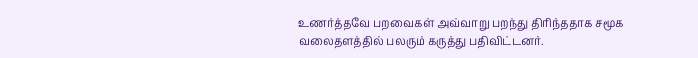உணர்த்தவே பறவைகள் அவ்வாறு பறந்து திரிந்ததாக சமூக வலைதளத்தில் பலரும் கருத்து பதிவிட்டனர்.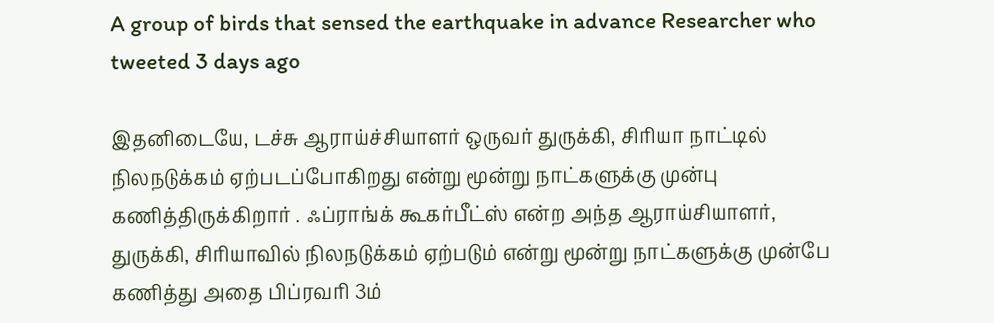A group of birds that sensed the earthquake in advance Researcher who tweeted 3 days ago

இதனிடையே, டச்சு ஆராய்ச்சியாளர் ஒருவர் துருக்கி, சிரியா நாட்டில் நிலநடுக்கம் ஏற்படப்போகிறது என்று மூன்று நாட்களுக்கு முன்பு கணித்திருக்கிறார் . ஃப்ராங்க் கூகர்பீட்ஸ் என்ற அந்த ஆராய்சியாளர், துருக்கி, சிரியாவில் நிலநடுக்கம் ஏற்படும் என்று மூன்று நாட்களுக்கு முன்பே கணித்து அதை பிப்ரவரி 3ம்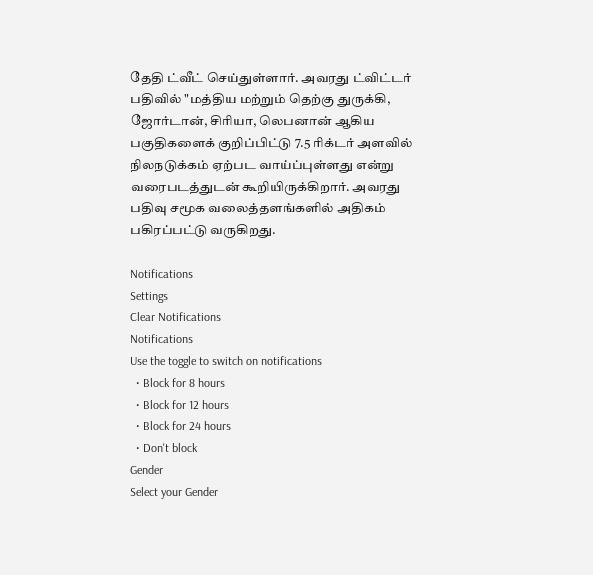தேதி ட்வீட் செய்துள்ளார். அவரது ட்விட்டர் பதிவில் "மத்திய மற்றும் தெற்கு துருக்கி, ஜோர்டான், சிரியா, லெபனான் ஆகிய பகுதிகளைக் குறிப்பிட்டு 7.5 ரிக்டர் அளவில் நிலநடுக்கம் ஏற்பட வாய்ப்புள்ளது என்று வரைபடத்துடன் கூறியிருக்கிறார். அவரது பதிவு சமூக வலைத்தளங்களில் அதிகம் பகிரப்பட்டு வருகிறது.

Notifications
Settings
Clear Notifications
Notifications
Use the toggle to switch on notifications
  • Block for 8 hours
  • Block for 12 hours
  • Block for 24 hours
  • Don't block
Gender
Select your Gender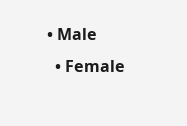• Male
  • Female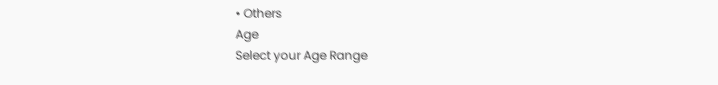• Others
Age
Select your Age Range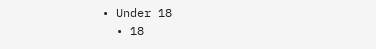• Under 18
  • 18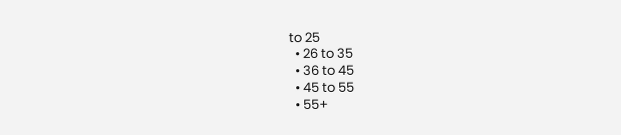to 25
  • 26 to 35
  • 36 to 45
  • 45 to 55
  • 55+